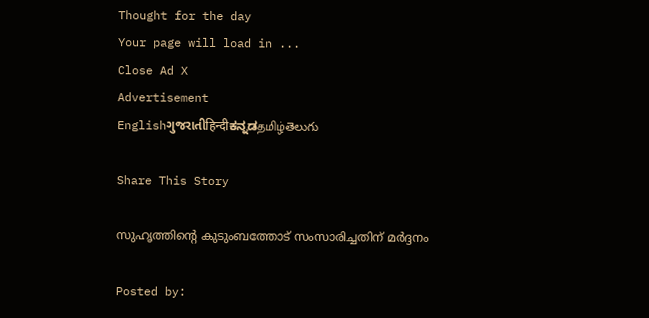Thought for the day
Your page will load in ...
Close Ad X
Advertisement
Englishગુજરાતીहिन्दीಕನ್ನಡதமிழ்తెలుగు

Share This Story

സുഹൃത്തിന്റെ കുടുംബത്തോട് സംസാരിച്ചതിന് മര്‍ദ്ദനം

Posted by: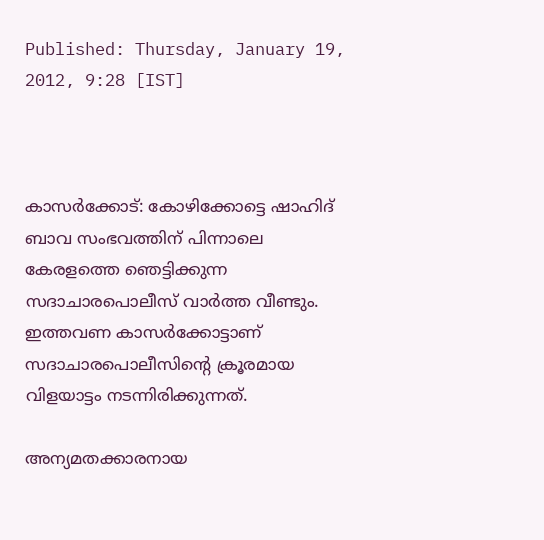Published: Thursday, January 19, 2012, 9:28 [IST]



കാസര്‍ക്കോട്: കോഴിക്കോട്ടെ ഷാഹിദ് ബാവ സംഭവത്തിന് പിന്നാലെ കേരളത്തെ ഞെട്ടിക്കുന്ന സദാചാരപൊലീസ് വാര്‍ത്ത വീണ്ടും. ഇത്തവണ കാസര്‍ക്കോട്ടാണ് സദാചാരപൊലീസിന്റെ ക്രൂരമായ വിളയാട്ടം നടന്നിരിക്കുന്നത്.

അന്യമതക്കാരനായ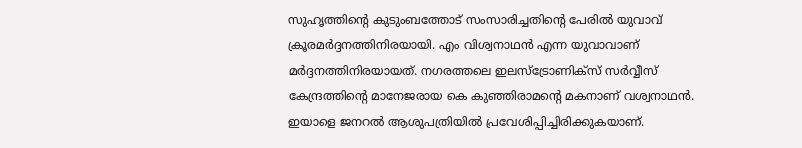സുഹൃത്തിന്റെ കുടുംബത്തോട് സംസാരിച്ചതിന്റെ പേരില്‍ യുവാവ് ക്രൂരമര്‍ദ്ദനത്തിനിരയായി. എം വിശ്വനാഥന്‍ എന്ന യുവാവാണ് മര്‍ദ്ദനത്തിനിരയായത്. നഗരത്തലെ ഇലസ്‌ട്രോണിക്‌സ് സര്‍വ്വീസ് കേന്ദ്രത്തിന്റെ മാനേജരായ കെ കുഞ്ഞിരാമന്റെ മകനാണ് വശ്വനാഥന്‍. ഇയാളെ ജനറല്‍ ആശുപത്രിയില്‍ പ്രവേശിപ്പിച്ചിരിക്കുകയാണ്.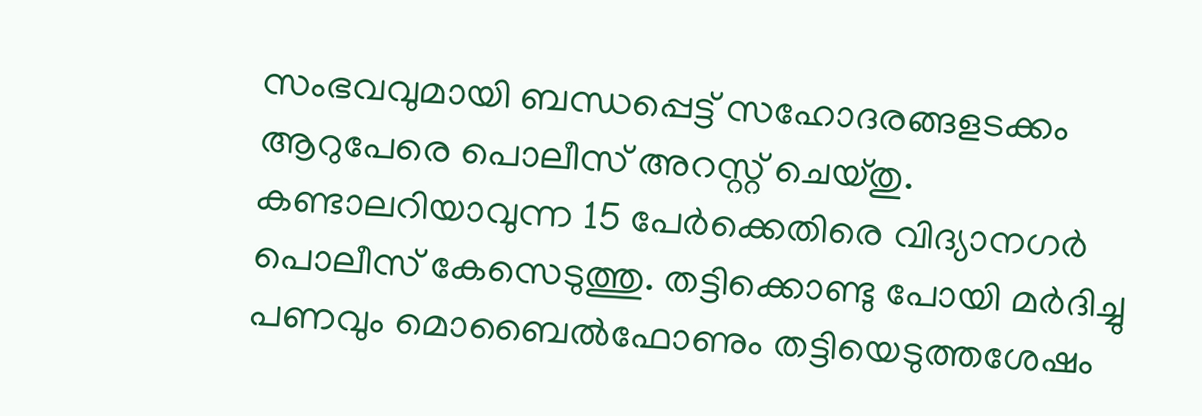സംഭവവുമായി ബന്ധപ്പെട്ട് സഹോദരങ്ങളടക്കം ആറുപേരെ പൊലീസ് അറസ്റ്റ് ചെയ്തു. കണ്ടാലറിയാവുന്ന 15 പേര്‍ക്കെതിരെ വിദ്യാനഗര്‍ പൊലീസ് കേസെടുത്തു. തട്ടിക്കൊണ്ടു പോയി മര്‍ദിച്ചു പണവും മൊബൈല്‍ഫോണും തട്ടിയെടുത്തശേഷം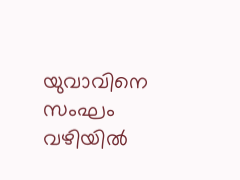യുവാവിനെ സംഘം വഴിയില്‍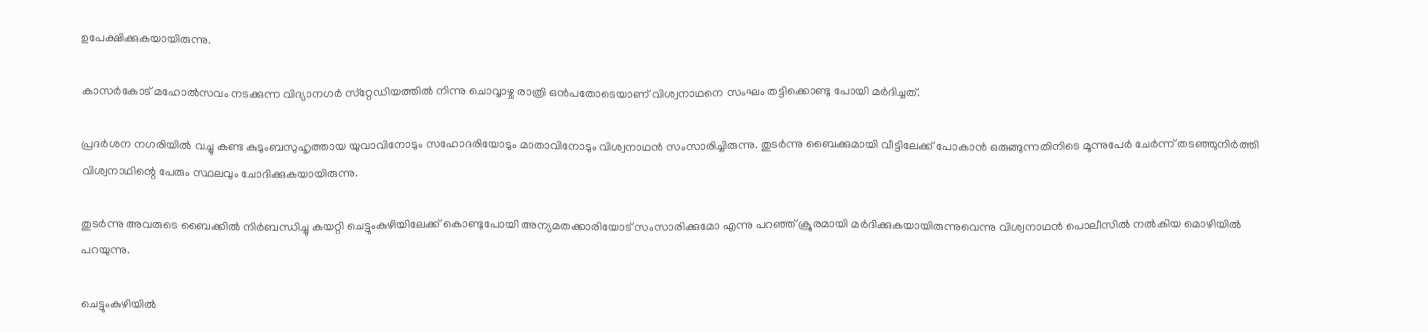ഉപേക്ഷിക്കുകയായിരുന്നു.

കാസര്‍കോട് മഹോല്‍സവം നടക്കുന്ന വിദ്യാനഗര്‍ സ്‌റ്റേഡിയത്തില്‍ നിന്നു ചൊവ്വാഴ്ച രാത്രി ഒന്‍പതോടെയാണ് വിശ്വനാഥനെ സംഘം തട്ടിക്കൊണ്ടു പോയി മര്‍ദിച്ചത്.

പ്രദര്‍ശന നഗരിയില്‍ വച്ചു കണ്ട കുടുംബസുഹൃത്തായ യുവാവിനോടും സഹോദരിയോടും മാതാവിനോടും വിശ്വനാഥന്‍ സംസാരിച്ചിരുന്നു. തുടര്‍ന്നു ബൈക്കുമായി വീട്ടിലേക്ക് പോകാന്‍ ഒരുങ്ങുന്നതിനിടെ മൂന്നുപേര്‍ ചേര്‍ന്ന് തടഞ്ഞുനിര്‍ത്തി വിശ്വനാഥിന്റെ പേരും സ്ഥലവും ചോദിക്കുകയായിരുന്നു.

തുടര്‍ന്നു അവരുടെ ബൈക്കില്‍ നിര്‍ബന്ധിച്ചു കയറ്റി ചെട്ടുംകുഴിയിലേക്ക് കൊണ്ടുപോയി അന്യമതക്കാരിയോട് സംസാരിക്കുമോ എന്നു പറഞ്ഞ് ക്രൂരമായി മര്‍ദിക്കുകയായിരുന്നുവെന്നു വിശ്വനാഥന്‍ പൊലീസില്‍ നല്‍കിയ മൊഴിയില്‍ പറയുന്നു.

ചെട്ടുംകുഴിയില്‍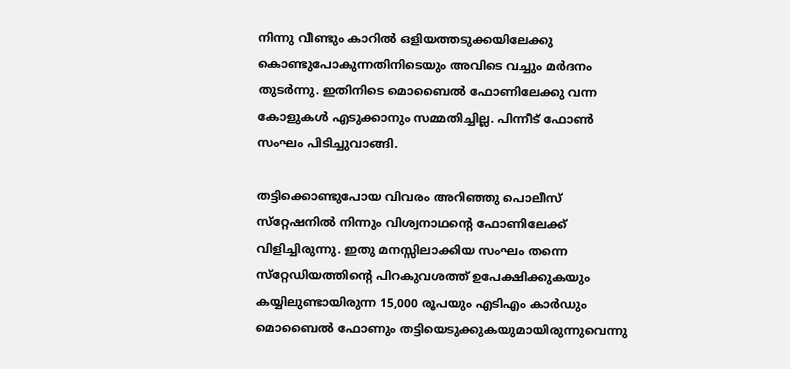നിന്നു വീണ്ടും കാറില്‍ ഒളിയത്തടുക്കയിലേക്കു കൊണ്ടുപോകുന്നതിനിടെയും അവിടെ വച്ചും മര്‍ദനം തുടര്‍ന്നു. ഇതിനിടെ മൊബൈല്‍ ഫോണിലേക്കു വന്ന കോളുകള്‍ എടുക്കാനും സമ്മതിച്ചില്ല. പിന്നീട് ഫോണ്‍ സംഘം പിടിച്ചുവാങ്ങി.

തട്ടിക്കൊണ്ടുപോയ വിവരം അറിഞ്ഞു പൊലീസ് സ്‌റ്റേഷനില്‍ നിന്നും വിശ്വനാഥന്റെ ഫോണിലേക്ക് വിളിച്ചിരുന്നു. ഇതു മനസ്സിലാക്കിയ സംഘം തന്നെ സ്‌റ്റേഡിയത്തിന്റെ പിറകുവശത്ത് ഉപേക്ഷിക്കുകയും കയ്യിലുണ്ടായിരുന്ന 15,000 രൂപയും എടിഎം കാര്‍ഡും മൊബൈല്‍ ഫോണും തട്ടിയെടുക്കുകയുമായിരുന്നുവെന്നു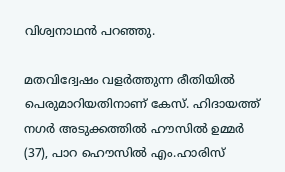വിശ്വനാഥന്‍ പറഞ്ഞു.

മതവിദ്വേഷം വളര്‍ത്തുന്ന രീതിയില്‍ പെരുമാറിയതിനാണ് കേസ്. ഹിദായത്ത് നഗര്‍ അടുക്കത്തില്‍ ഹൗസില്‍ ഉമ്മര്‍ (37), പാറ ഹൌസില്‍ എം.ഹാരിസ്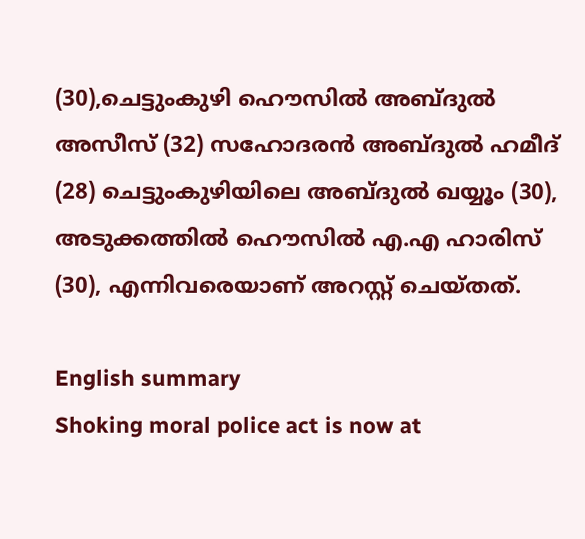(30),ചെട്ടുംകുഴി ഹൌസില്‍ അബ്ദുല്‍ അസീസ് (32) സഹോദരന്‍ അബ്ദുല്‍ ഹമീദ് (28) ചെട്ടുംകുഴിയിലെ അബ്ദുല്‍ ഖയ്യൂം (30), അടുക്കത്തില്‍ ഹൌസില്‍ എ.എ ഹാരിസ് (30), എന്നിവരെയാണ് അറസ്റ്റ് ചെയ്തത്.

English summary
Shoking moral police act is now at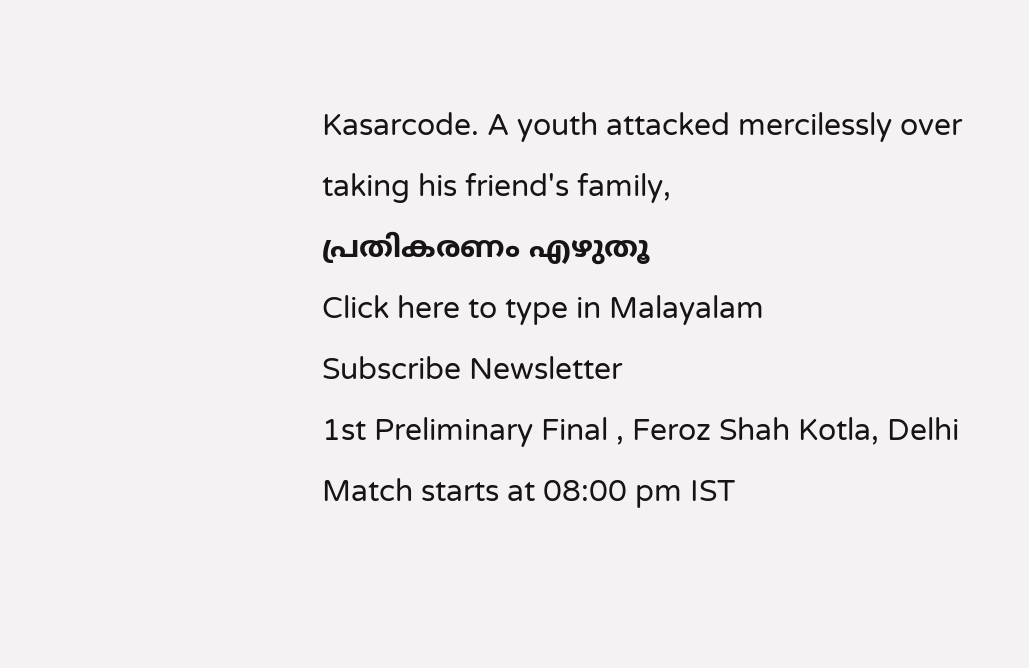Kasarcode. A youth attacked mercilessly over taking his friend's family,
പ്രതികരണം എഴുതൂ
Click here to type in Malayalam
Subscribe Newsletter
1st Preliminary Final , Feroz Shah Kotla, Delhi
Match starts at 08:00 pm IST